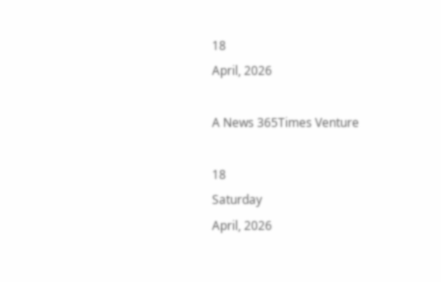18
April, 2026

A News 365Times Venture

18
Saturday
April, 2026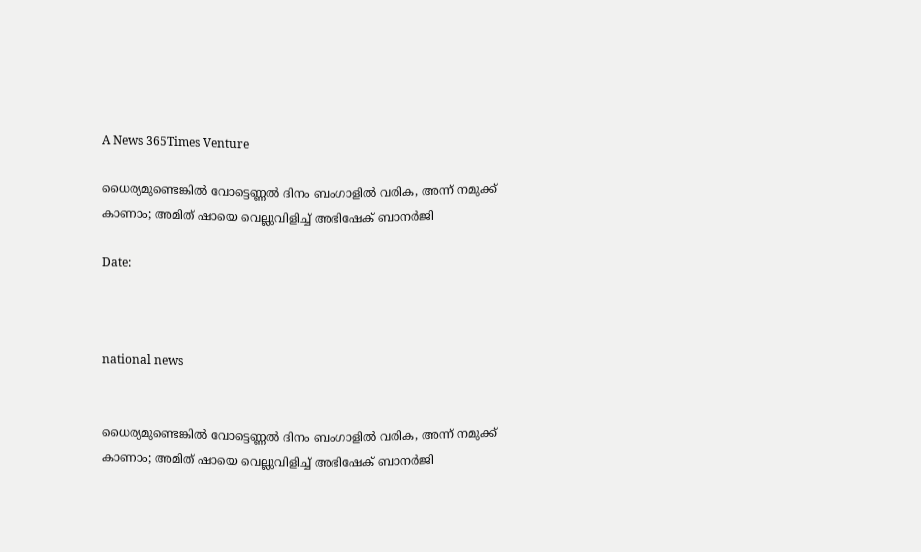A News 365Times Venture

ധൈര്യമുണ്ടെങ്കില്‍ വോട്ടെണ്ണല്‍ ദിനം ബംഗാളില്‍ വരിക, അന്ന് നമുക്ക് കാണാം; അമിത് ഷായെ വെല്ലുവിളിച്ച് അഭിഷേക് ബാനര്‍ജി

Date:



national news


ധൈര്യമുണ്ടെങ്കില്‍ വോട്ടെണ്ണല്‍ ദിനം ബംഗാളില്‍ വരിക, അന്ന് നമുക്ക് കാണാം; അമിത് ഷായെ വെല്ലുവിളിച്ച് അഭിഷേക് ബാനര്‍ജി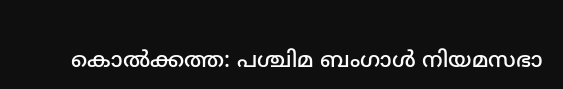കൊല്‍ക്കത്ത: പശ്ചിമ ബംഗാള്‍ നിയമസഭാ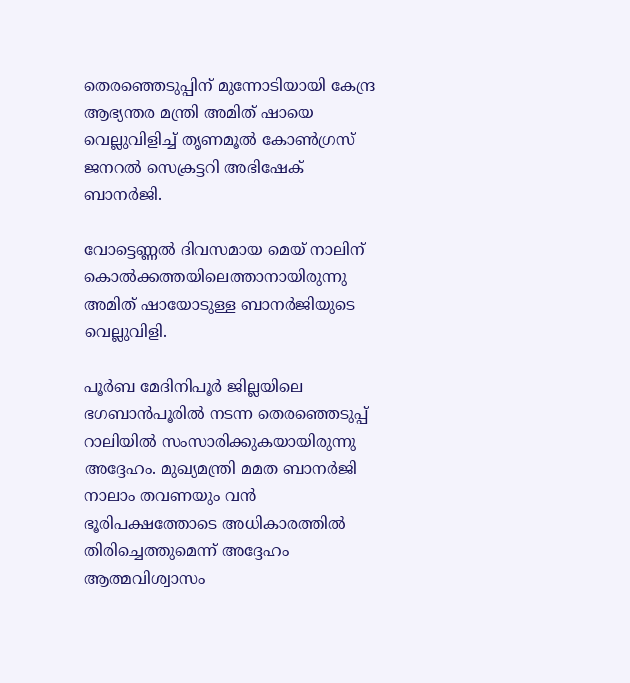തെരഞ്ഞെടുപ്പിന് മുന്നോടിയായി കേന്ദ്ര ആഭ്യന്തര മന്ത്രി അമിത് ഷായെ വെല്ലുവിളിച്ച് തൃണമൂല്‍ കോണ്‍ഗ്രസ് ജനറല്‍ സെക്രട്ടറി അഭിഷേക് ബാനര്‍ജി.

വോട്ടെണ്ണല്‍ ദിവസമായ മെയ് നാലിന് കൊല്‍ക്കത്തയിലെത്താനായിരുന്നു അമിത് ഷായോടുള്ള ബാനര്‍ജിയുടെ വെല്ലുവിളി.

പൂര്‍ബ മേദിനിപൂര്‍ ജില്ലയിലെ ഭഗബാന്‍പൂരില്‍ നടന്ന തെരഞ്ഞെടുപ്പ് റാലിയില്‍ സംസാരിക്കുകയായിരുന്നു അദ്ദേഹം. മുഖ്യമന്ത്രി മമത ബാനര്‍ജി നാലാം തവണയും വന്‍ ഭൂരിപക്ഷത്തോടെ അധികാരത്തില്‍ തിരിച്ചെത്തുമെന്ന് അദ്ദേഹം ആത്മവിശ്വാസം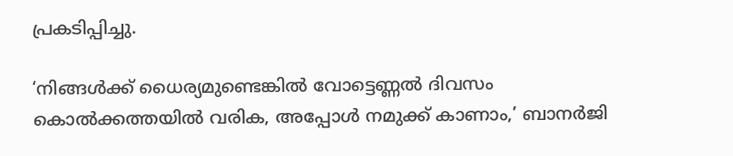പ്രകടിപ്പിച്ചു.

‘നിങ്ങള്‍ക്ക് ധൈര്യമുണ്ടെങ്കില്‍ വോട്ടെണ്ണല്‍ ദിവസം കൊല്‍ക്കത്തയില്‍ വരിക, അപ്പോള്‍ നമുക്ക് കാണാം,’ ബാനര്‍ജി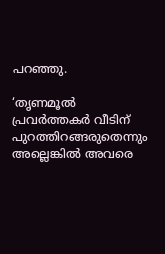പറഞ്ഞു.

‘തൃണമൂല്‍ പ്രവര്‍ത്തകര്‍ വീടിന് പുറത്തിറങ്ങരുതെന്നും അല്ലെങ്കില്‍ അവരെ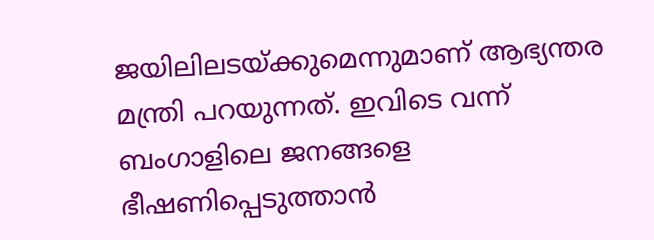ജയിലിലടയ്ക്കുമെന്നുമാണ് ആഭ്യന്തര മന്ത്രി പറയുന്നത്. ഇവിടെ വന്ന് ബംഗാളിലെ ജനങ്ങളെ ഭീഷണിപ്പെടുത്താന്‍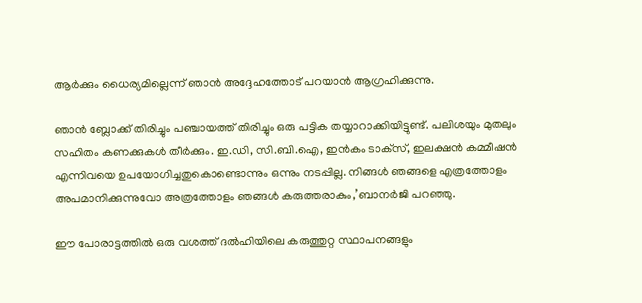ആര്‍ക്കും ധൈര്യമില്ലെന്ന് ഞാന്‍ അദ്ദേഹത്തോട് പറയാന്‍ ആഗ്രഹിക്കുന്നു.

ഞാന്‍ ബ്ലോക്ക് തിരിച്ചും പഞ്ചായത്ത് തിരിച്ചും ഒരു പട്ടിക തയ്യാറാക്കിയിട്ടുണ്ട്. പലിശയും മുതലും സഹിതം കണക്കുകള്‍ തീര്‍ക്കും. ഇ.ഡി, സി.ബി.ഐ, ഇന്‍കം ടാക്‌സ്, ഇലക്ഷന്‍ കമ്മീഷന്‍ എന്നിവയെ ഉപയോഗിച്ചതുകൊണ്ടൊന്നും ഒന്നും നടപ്പില്ല. നിങ്ങള്‍ ഞങ്ങളെ എത്രത്തോളം അപമാനിക്കുന്നുവോ അത്രത്തോളം ഞങ്ങള്‍ കരുത്തരാകും,’ബാനര്‍ജി പറഞ്ഞു.

ഈ പോരാട്ടത്തില്‍ ഒരു വശത്ത് ദല്‍ഹിയിലെ കരുത്തുറ്റ സ്ഥാപനങ്ങളും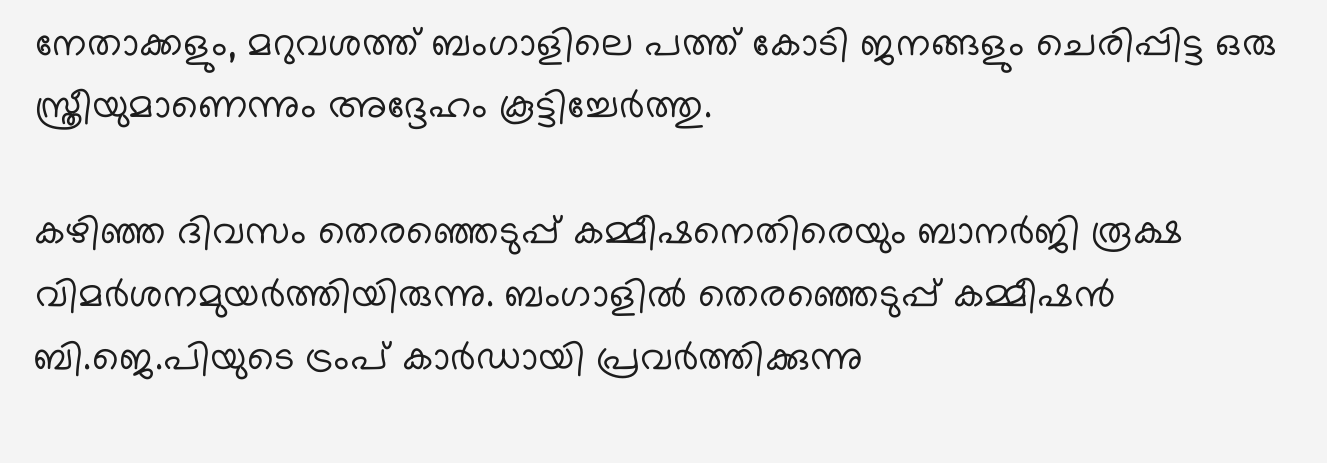നേതാക്കളും, മറുവശത്ത് ബംഗാളിലെ പത്ത് കോടി ജനങ്ങളും ചെരിപ്പിട്ട ഒരു സ്ത്രീയുമാണെന്നും അദ്ദേഹം കൂട്ടിച്ചേര്‍ത്തു.

കഴിഞ്ഞ ദിവസം തെരഞ്ഞെടുപ്പ് കമ്മീഷനെതിരെയും ബാനര്‍ജി രൂക്ഷ വിമര്‍ശനമുയര്‍ത്തിയിരുന്നു. ബംഗാളില്‍ തെരഞ്ഞെടുപ്പ് കമ്മീഷന്‍ ബി.ജെ.പിയുടെ ട്രംപ് കാര്‍ഡായി പ്രവര്‍ത്തിക്കുന്നു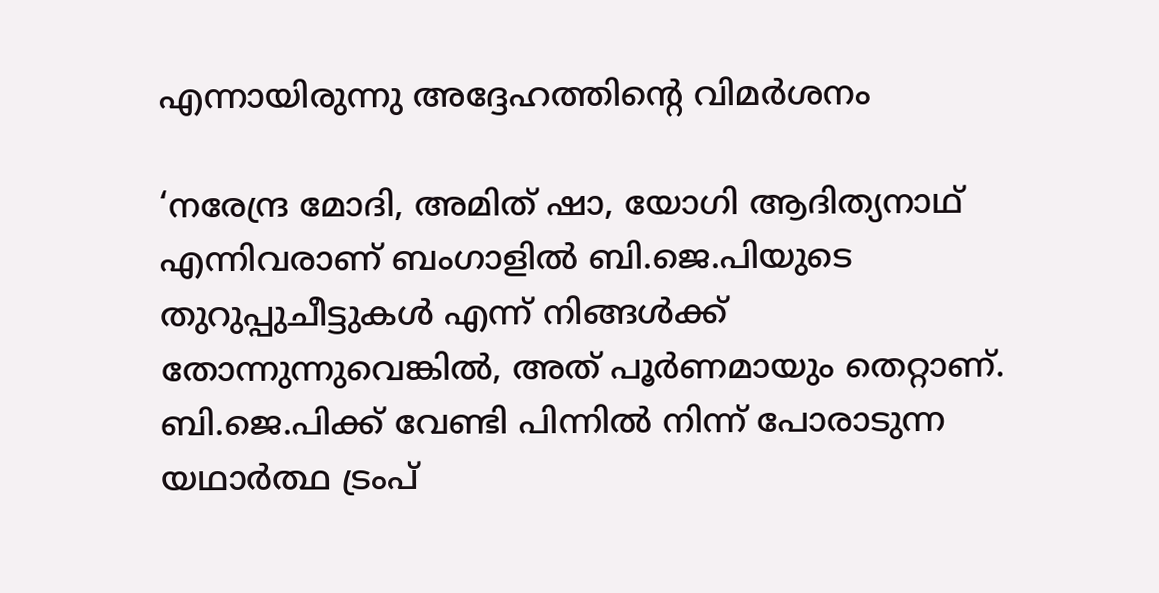എന്നായിരുന്നു അദ്ദേഹത്തിന്റെ വിമര്‍ശനം

‘നരേന്ദ്ര മോദി, അമിത് ഷാ, യോഗി ആദിത്യനാഥ് എന്നിവരാണ് ബംഗാളില്‍ ബി.ജെ.പിയുടെ തുറുപ്പുചീട്ടുകള്‍ എന്ന് നിങ്ങള്‍ക്ക് തോന്നുന്നുവെങ്കില്‍, അത് പൂര്‍ണമായും തെറ്റാണ്. ബി.ജെ.പിക്ക് വേണ്ടി പിന്നില്‍ നിന്ന് പോരാടുന്ന യഥാര്‍ത്ഥ ട്രംപ്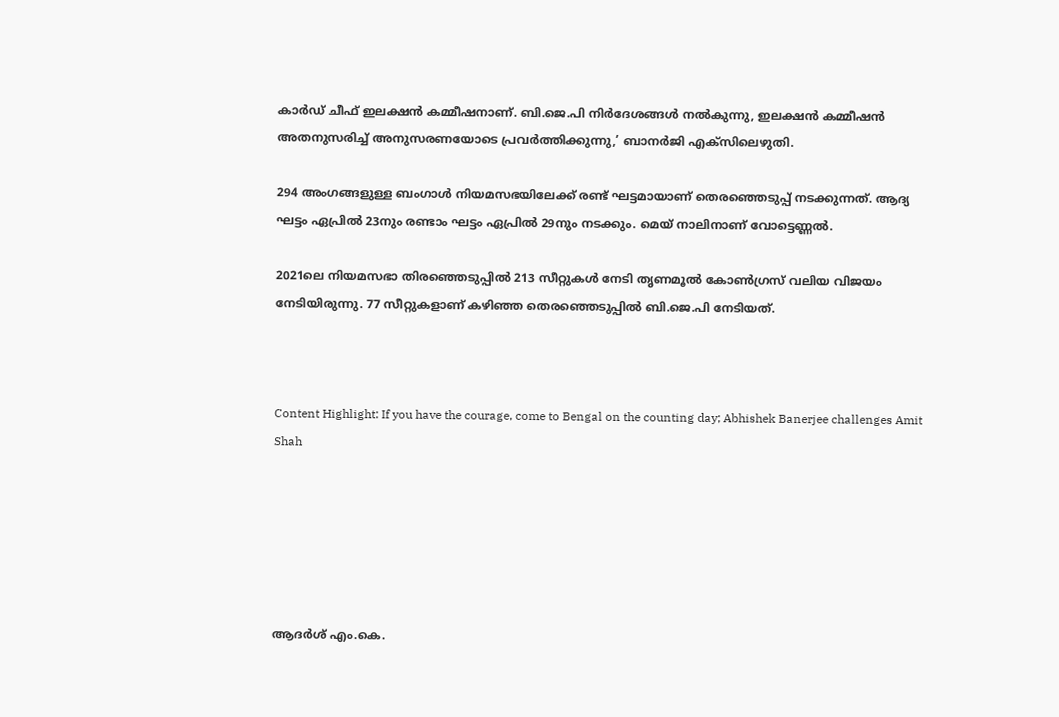കാര്‍ഡ് ചീഫ് ഇലക്ഷന്‍ കമ്മീഷനാണ്. ബി.ജെ.പി നിര്‍ദേശങ്ങള്‍ നല്‍കുന്നു, ഇലക്ഷന്‍ കമ്മീഷന്‍ അതനുസരിച്ച് അനുസരണയോടെ പ്രവര്‍ത്തിക്കുന്നു,’ ബാനര്‍ജി എക്‌സിലെഴുതി.

294 അംഗങ്ങളുള്ള ബംഗാള്‍ നിയമസഭയിലേക്ക് രണ്ട് ഘട്ടമായാണ് തെരഞ്ഞെടുപ്പ് നടക്കുന്നത്. ആദ്യ ഘട്ടം ഏപ്രില്‍ 23നും രണ്ടാം ഘട്ടം ഏപ്രില്‍ 29നും നടക്കും. മെയ് നാലിനാണ് വോട്ടെണ്ണല്‍.

2021ലെ നിയമസഭാ തിരഞ്ഞെടുപ്പില്‍ 213 സീറ്റുകള്‍ നേടി തൃണമൂല്‍ കോണ്‍ഗ്രസ് വലിയ വിജയം നേടിയിരുന്നു. 77 സീറ്റുകളാണ് കഴിഞ്ഞ തെരഞ്ഞെടുപ്പില്‍ ബി.ജെ.പി നേടിയത്.



Content Highlight: If you have the courage, come to Bengal on the counting day; Abhishek Banerjee challenges Amit Shah






ആദര്‍ശ് എം.കെ.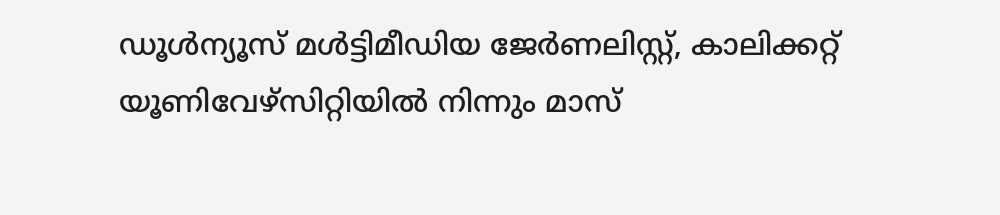ഡൂള്‍ന്യൂസ് മള്‍ട്ടിമീഡിയ ജേര്‍ണലിസ്റ്റ്, കാലിക്കറ്റ് യൂണിവേഴ്സിറ്റിയില്‍ നിന്നും മാസ്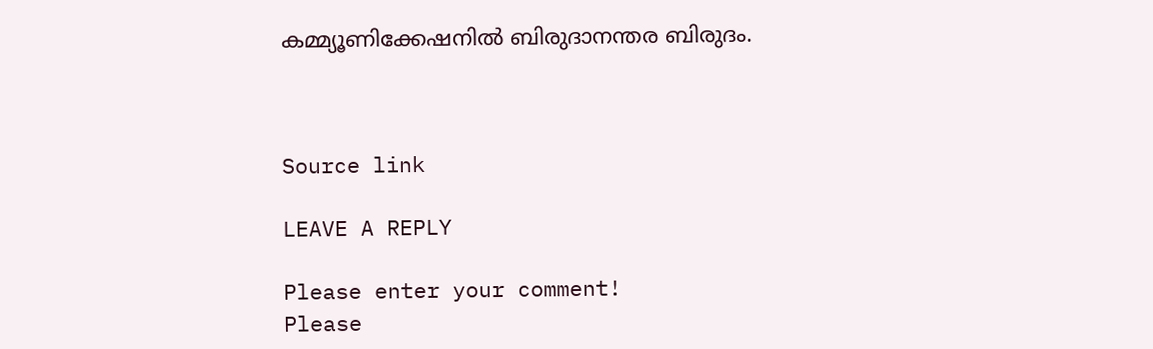കമ്മ്യൂണിക്കേഷനില്‍ ബിരുദാനന്തര ബിരുദം.



Source link

LEAVE A REPLY

Please enter your comment!
Please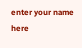enter your name here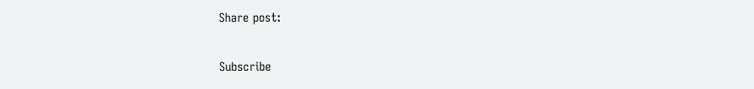Share post:

Subscribe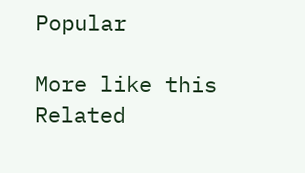Popular

More like this
Related